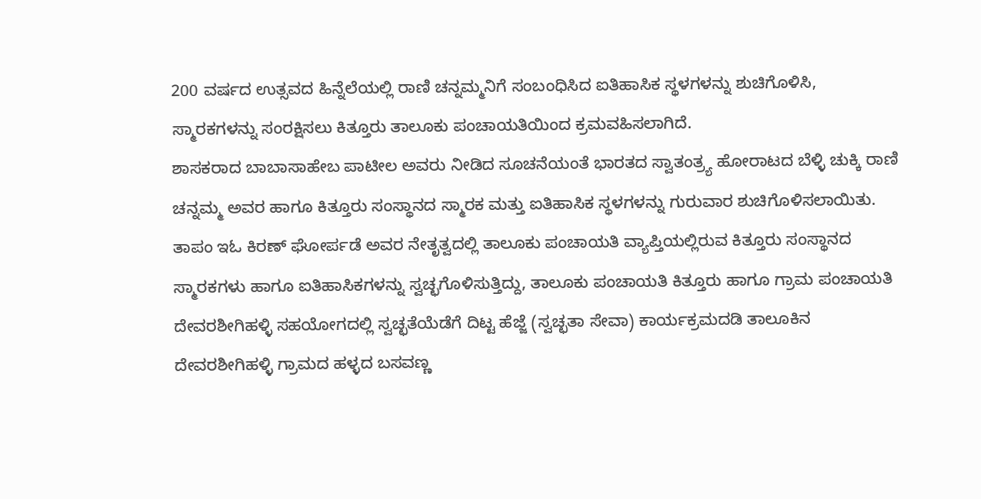200 ವರ್ಷದ ಉತ್ಸವದ ಹಿನ್ನೆಲೆಯಲ್ಲಿ ರಾಣಿ ಚನ್ನಮ್ಮನಿಗೆ ಸಂಬಂಧಿಸಿದ ಐತಿಹಾಸಿಕ ಸ್ಥಳಗಳನ್ನು ಶುಚಿಗೊಳಿಸಿ, ಸ್ಮಾರಕಗಳನ್ನು ಸಂರಕ್ಷಿಸಲು ಕಿತ್ತೂರು ತಾಲೂಕು ಪಂಚಾಯತಿಯಿಂದ ಕ್ರಮವಹಿಸಲಾಗಿದೆ.
ಶಾಸಕರಾದ ಬಾಬಾಸಾಹೇಬ ಪಾಟೀಲ ಅವರು ನೀಡಿದ ಸೂಚನೆಯಂತೆ ಭಾರತದ ಸ್ವಾತಂತ್ರ್ಯ ಹೋರಾಟದ ಬೆಳ್ಳಿ ಚುಕ್ಕಿ ರಾಣಿ ಚನ್ನಮ್ಮ ಅವರ ಹಾಗೂ ಕಿತ್ತೂರು ಸಂಸ್ಥಾನದ ಸ್ಮಾರಕ ಮತ್ತು ಐತಿಹಾಸಿಕ ಸ್ಥಳಗಳನ್ನು ಗುರುವಾರ ಶುಚಿಗೊಳಿಸಲಾಯಿತು.
ತಾಪಂ ಇಓ ಕಿರಣ್ ಘೋರ್ಪಡೆ ಅವರ ನೇತೃತ್ವದಲ್ಲಿ ತಾಲೂಕು ಪಂಚಾಯತಿ ವ್ಯಾಪ್ತಿಯಲ್ಲಿರುವ ಕಿತ್ತೂರು ಸಂಸ್ಥಾನದ ಸ್ಮಾರಕಗಳು ಹಾಗೂ ಐತಿಹಾಸಿಕಗಳನ್ನು ಸ್ವಚ್ಛಗೊಳಿಸುತ್ತಿದ್ದು, ತಾಲೂಕು ಪಂಚಾಯತಿ ಕಿತ್ತೂರು ಹಾಗೂ ಗ್ರಾಮ ಪಂಚಾಯತಿ ದೇವರಶೀಗಿಹಳ್ಳಿ ಸಹಯೋಗದಲ್ಲಿ ಸ್ವಚ್ಛತೆಯೆಡೆಗೆ ದಿಟ್ಟ ಹೆಜ್ಜೆ (ಸ್ವಚ್ಛತಾ ಸೇವಾ) ಕಾರ್ಯಕ್ರಮದಡಿ ತಾಲೂಕಿನ ದೇವರಶೀಗಿಹಳ್ಳಿ ಗ್ರಾಮದ ಹಳ್ಳದ ಬಸವಣ್ಣ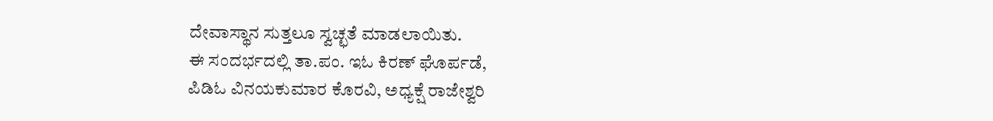ದೇವಾಸ್ಥಾನ ಸುತ್ತಲೂ ಸ್ವಚ್ಛತೆ ಮಾಡಲಾಯಿತು.
ಈ ಸಂದರ್ಭದಲ್ಲಿ ತಾ.ಪಂ. ಇಓ ಕಿರಣ್ ಘೊರ್ಪಡೆ,
ಪಿಡಿಓ ವಿನಯಕುಮಾರ ಕೊರವಿ, ಅಧ್ಯಕ್ಷೆ ರಾಜೇಶ್ವರಿ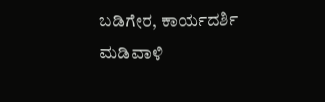ಬಡಿಗೇರ, ಕಾರ್ಯದರ್ಶಿ ಮಡಿವಾಳಿ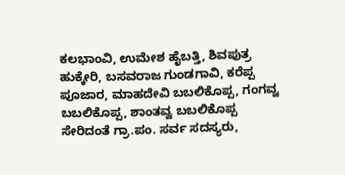ಕಲಭಾಂವಿ, ಉಮೇಶ ಹೈಬತ್ತಿ, ಶಿವಪುತ್ರ ಹುಕ್ಕೇರಿ, ಬಸವರಾಜ ಗುಂಡಗಾವಿ, ಕರೆಪ್ಪ ಪೂಜಾರ, ಮಾಹದೇವಿ ಬಬಲಿಕೊಪ್ಪ, ಗಂಗವ್ವ ಬಬಲಿಕೊಪ್ಪ, ಶಾಂತವ್ವ ಬಬಲಿಕೊಪ್ಪ ಸೇರಿದಂತೆ ಗ್ರಾ.ಪಂ. ಸರ್ವ ಸದಸ್ಯರು,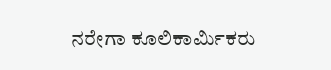ನರೇಗಾ ಕೂಲಿಕಾರ್ಮಿಕರು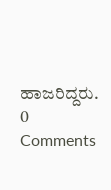ಹಾಜರಿದ್ದರು.
0 Comments